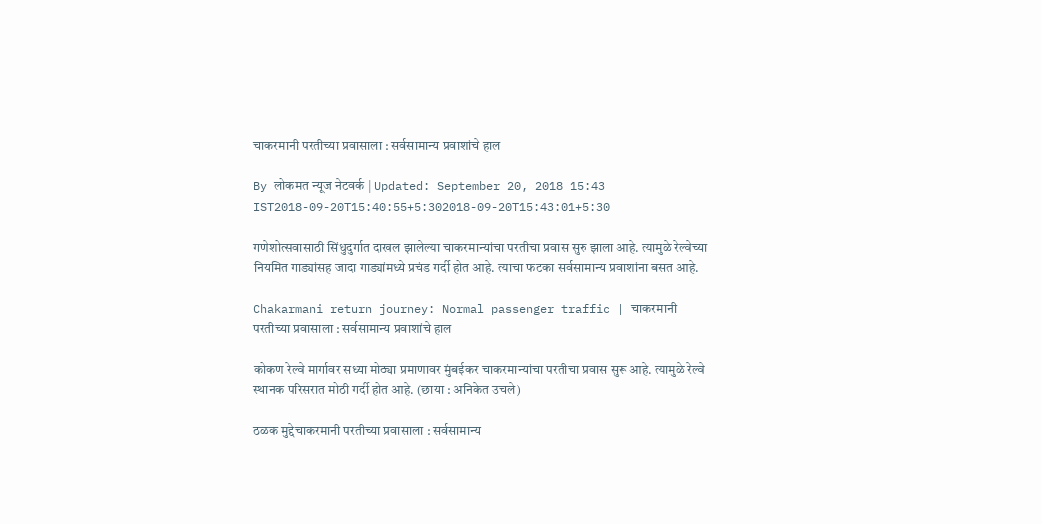चाकरमानी परतीच्या प्रवासाला : सर्वसामान्य प्रवाशांचे हाल

By लोकमत न्यूज नेटवर्क | Updated: September 20, 2018 15:43 IST2018-09-20T15:40:55+5:302018-09-20T15:43:01+5:30

गणेशोत्सवासाठी सिंधुदुर्गात दाखल झालेल्या चाकरमान्यांचा परतीचा प्रवास सुरु झाला आहे. त्यामुळे रेल्वेच्या नियमित गाड्यांसह जादा गाड्यांमध्ये प्रचंड गर्दी होत आहे. त्याचा फटका सर्वसामान्य प्रवाशांना बसत आहे.

Chakarmani return journey: Normal passenger traffic | चाकरमानी परतीच्या प्रवासाला : सर्वसामान्य प्रवाशांचे हाल

कोकण रेल्वे मार्गावर सध्या मोठ्या प्रमाणावर मुंबईकर चाकरमान्यांचा परतीचा प्रवास सुरू आहे. त्यामुळे रेल्वे स्थानक परिसरात मोठी गर्दी होत आहे. (छाया : अनिकेत उचले)

ठळक मुद्देचाकरमानी परतीच्या प्रवासाला : सर्वसामान्य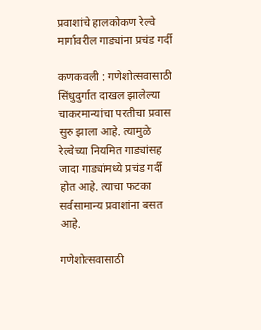प्रवाशांचे हालकोकण रेल्वे मार्गावरील गाड्यांना प्रचंड गर्दी

कणकवली : गणेशोत्सवासाठी सिंधुदुर्गात दाखल झालेल्या चाकरमान्यांचा परतीचा प्रवास सुरु झाला आहे. त्यामुळे रेल्वेच्या नियमित गाड्यांसह जादा गाड्यांमध्ये प्रचंड गर्दी होत आहे. त्याचा फटका सर्वसामान्य प्रवाशांना बसत आहे.

गणेशोत्सवासाठी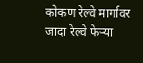कोकण रेल्वे मार्गावर जादा रेल्वे फेऱ्या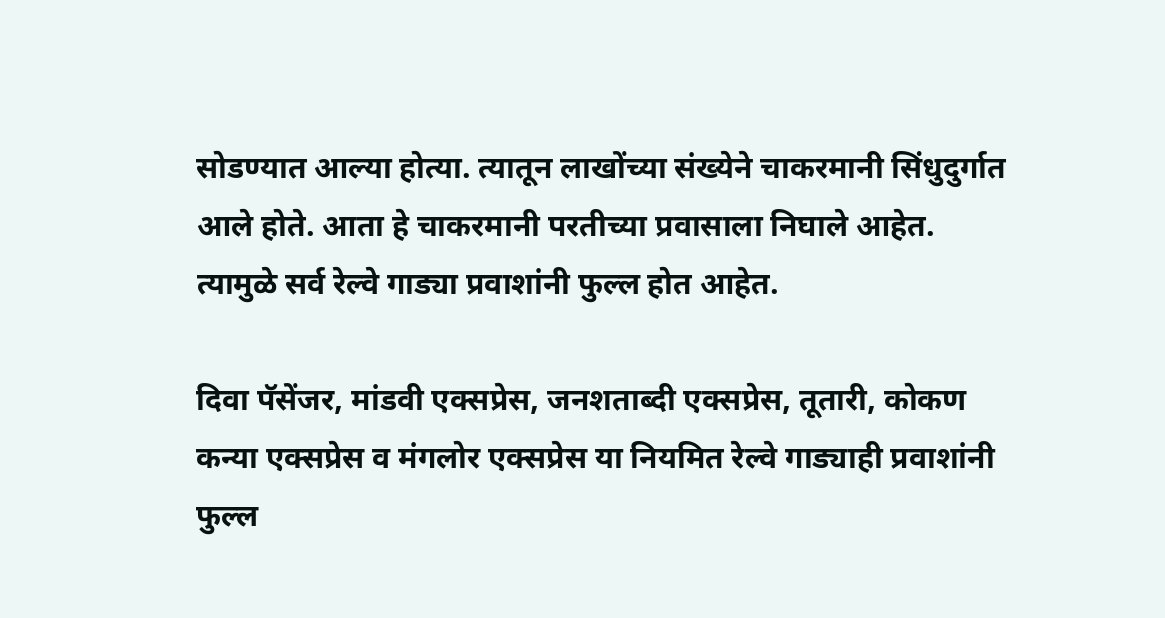सोडण्यात आल्या होत्या. त्यातून लाखोंच्या संख्येने चाकरमानी सिंधुदुर्गात आले होते. आता हे चाकरमानी परतीच्या प्रवासाला निघाले आहेत. त्यामुळे सर्व रेल्वे गाड्या प्रवाशांनी फुल्ल होत आहेत.

दिवा पॅसेंजर, मांडवी एक्सप्रेस, जनशताब्दी एक्सप्रेस, तूतारी, कोकण कन्या एक्सप्रेस व मंगलोर एक्सप्रेस या नियमित रेल्वे गाड्याही प्रवाशांनी फुल्ल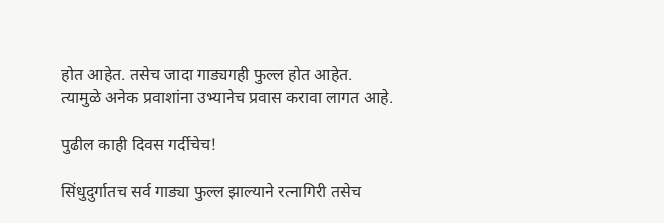होत आहेत. तसेच जादा गाड्यगही फुल्ल होत आहेत. त्यामुळे अनेक प्रवाशांना उभ्यानेच प्रवास करावा लागत आहे.

पुढील काही दिवस गर्दीचेच!

सिंधुदुर्गातच सर्व गाड्या फुल्ल झाल्याने रत्नागिरी तसेच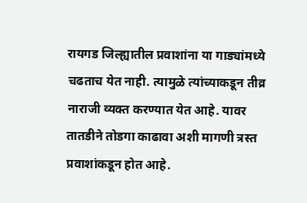रायगड जिल्ह्यातील प्रवाशांना या गाड्यांमध्ये चढताच येत नाही. त्यामुळे त्यांच्याकडून तीव्र नाराजी व्यक्त करण्यात येत आहे. यावर तातडीने तोडगा काढावा अशी मागणी त्रस्त प्रवाशांकडून होत आहे.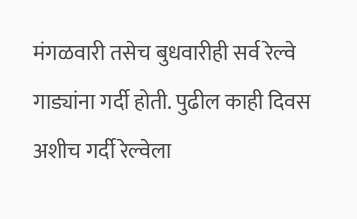मंगळवारी तसेच बुधवारीही सर्व रेल्वे गाड्यांना गर्दी होती. पुढील काही दिवस अशीच गर्दी रेल्वेला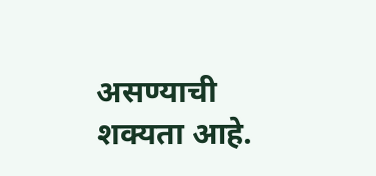असण्याची शक्यता आहे.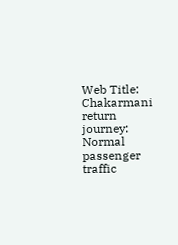Web Title: Chakarmani return journey: Normal passenger traffic